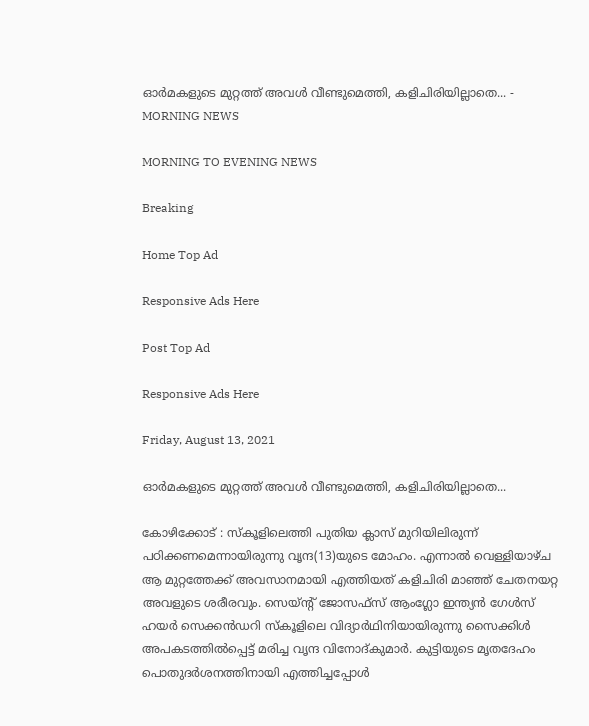ഓര്‍മകളുടെ മുറ്റത്ത് അവള്‍ വീണ്ടുമെത്തി, കളിചിരിയില്ലാതെ... - MORNING NEWS

MORNING TO EVENING NEWS

Breaking

Home Top Ad

Responsive Ads Here

Post Top Ad

Responsive Ads Here

Friday, August 13, 2021

ഓര്‍മകളുടെ മുറ്റത്ത് അവള്‍ വീണ്ടുമെത്തി, കളിചിരിയില്ലാതെ...

കോഴിക്കോട് : സ്കൂളിലെത്തി പുതിയ ക്ലാസ് മുറിയിലിരുന്ന് പഠിക്കണമെന്നായിരുന്നു വൃന്ദ(13)യുടെ മോഹം. എന്നാൽ വെള്ളിയാഴ്ച ആ മുറ്റത്തേക്ക് അവസാനമായി എത്തിയത് കളിചിരി മാഞ്ഞ് ചേതനയറ്റ അവളുടെ ശരീരവും. സെയ്ന്റ് ജോസഫ്സ് ആംഗ്ലോ ഇന്ത്യൻ ഗേൾസ് ഹയർ സെക്കൻഡറി സ്കൂളിലെ വിദ്യാർഥിനിയായിരുന്നു സൈക്കിൾ അപകടത്തിൽപ്പെട്ട് മരിച്ച വൃന്ദ വിനോദ്കുമാർ. കുട്ടിയുടെ മൃതദേഹം പൊതുദർശനത്തിനായി എത്തിച്ചപ്പോൾ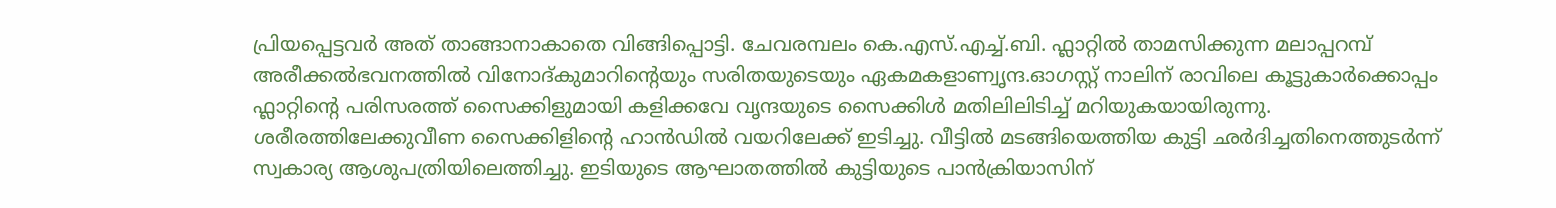പ്രിയപ്പെട്ടവർ അത് താങ്ങാനാകാതെ വിങ്ങിപ്പൊട്ടി. ചേവരമ്പലം കെ.എസ്.എച്ച്.ബി. ഫ്ലാറ്റിൽ താമസിക്കുന്ന മലാപ്പറമ്പ് അരീക്കൽഭവനത്തിൽ വിനോദ്കുമാറിന്റെയും സരിതയുടെയും ഏകമകളാണ്വൃന്ദ.ഓഗസ്റ്റ് നാലിന് രാവിലെ കൂട്ടുകാർക്കൊപ്പം ഫ്ലാറ്റിന്റെ പരിസരത്ത് സൈക്കിളുമായി കളിക്കവേ വൃന്ദയുടെ സൈക്കിൾ മതിലിലിടിച്ച് മറിയുകയായിരുന്നു. ശരീരത്തിലേക്കുവീണ സൈക്കിളിന്റെ ഹാൻഡിൽ വയറിലേക്ക് ഇടിച്ചു. വീട്ടിൽ മടങ്ങിയെത്തിയ കുട്ടി ഛർദിച്ചതിനെത്തുടർന്ന് സ്വകാര്യ ആശുപത്രിയിലെത്തിച്ചു. ഇടിയുടെ ആഘാതത്തിൽ കുട്ടിയുടെ പാൻക്രിയാസിന്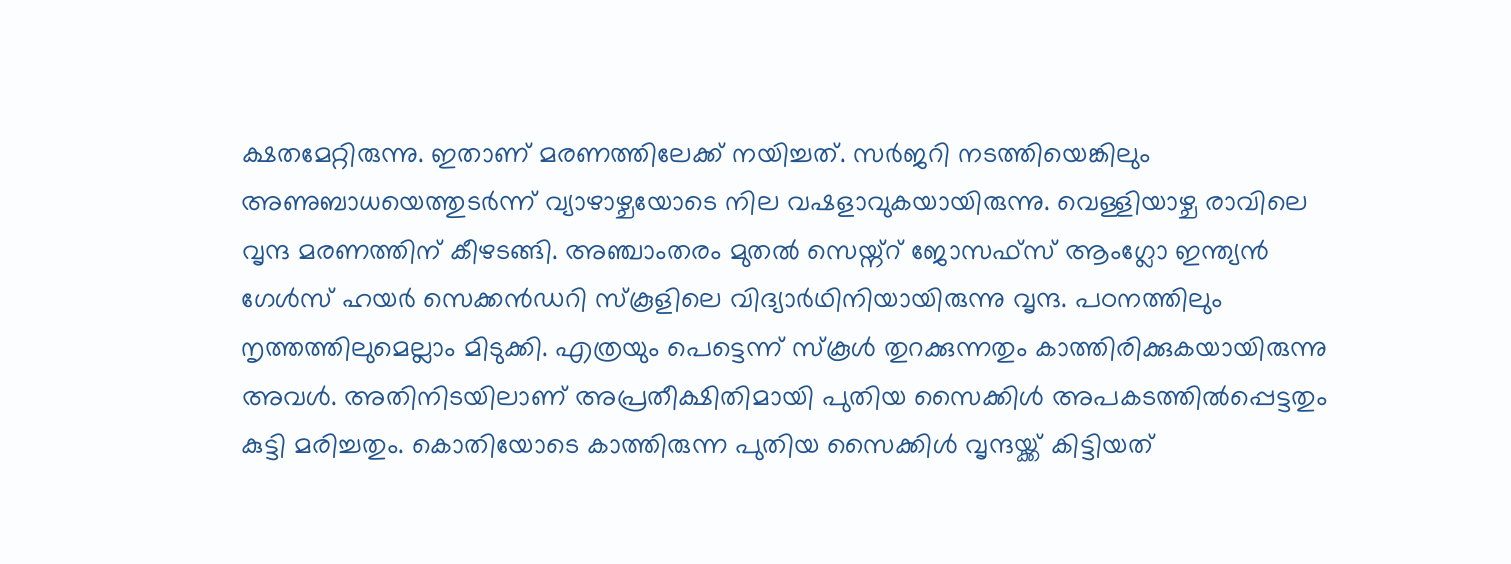ക്ഷതമേറ്റിരുന്നു. ഇതാണ് മരണത്തിലേക്ക് നയിച്ചത്. സർജറി നടത്തിയെങ്കിലും അണുബാധയെത്തുടർന്ന് വ്യാഴാഴ്ചയോടെ നില വഷളാവുകയായിരുന്നു. വെള്ളിയാഴ്ച രാവിലെ വൃന്ദ മരണത്തിന് കീഴടങ്ങി. അഞ്ചാംതരം മുതൽ സെയ്ന്റ് ജോസഫ്സ് ആംഗ്ലോ ഇന്ത്യൻ ഗേൾസ് ഹയർ സെക്കൻഡറി സ്കൂളിലെ വിദ്യാർഥിനിയായിരുന്നു വൃന്ദ. പഠനത്തിലും നൃത്തത്തിലുമെല്ലാം മിടുക്കി. എത്രയും പെട്ടെന്ന് സ്കൂൾ തുറക്കുന്നതും കാത്തിരിക്കുകയായിരുന്നു അവൾ. അതിനിടയിലാണ് അപ്രതീക്ഷിതിമായി പുതിയ സൈക്കിൾ അപകടത്തിൽപ്പെട്ടതും കുട്ടി മരിച്ചതും. കൊതിയോടെ കാത്തിരുന്ന പുതിയ സൈക്കിൾ വൃന്ദയ്ക്ക് കിട്ടിയത്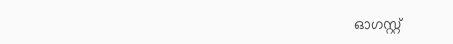ഓഗസ്റ്റ്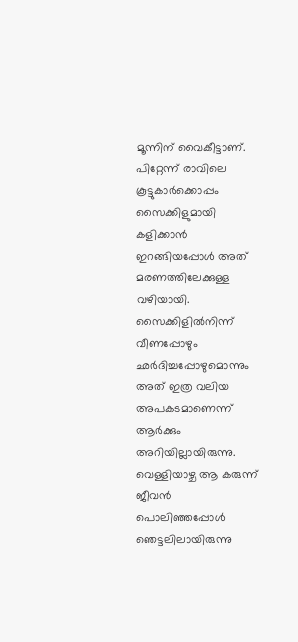മൂന്നിന് വൈകീട്ടാണ്. പിറ്റേന്ന് രാവിലെ കൂട്ടുകാർക്കൊപ്പം സൈക്കിളുമായി കളിക്കാൻ ഇറങ്ങിയപ്പോൾ അത് മരണത്തിലേക്കുള്ള വഴിയായി. സൈക്കിളിൽനിന്ന് വീണപ്പോഴും ഛർദിച്ചപ്പോഴുമൊന്നും അത് ഇത്ര വലിയ അപകടമാണെന്ന് ആർക്കും അറിയില്ലായിരുന്നു. വെള്ളിയാഴ്ച ആ കരുന്ന് ജീവൻ പൊലിഞ്ഞപ്പോൾ ഞെട്ടലിലായിരുന്നു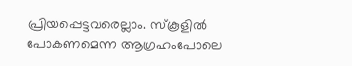പ്രിയപ്പെട്ടവരെല്ലാം. സ്കൂളിൽ പോകണമെന്ന ആഗ്രഹംപോലെ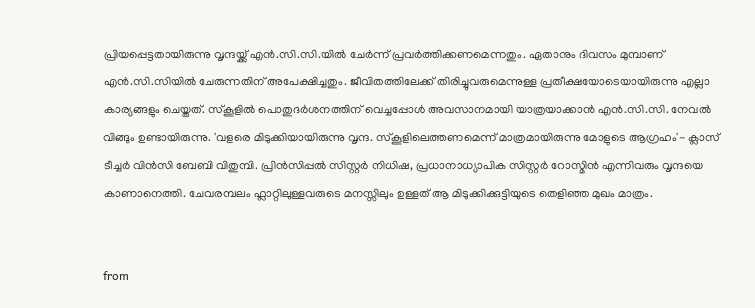പ്രിയപ്പെട്ടതായിരുന്നു വൃന്ദയ്ക്ക് എൻ.സി.സി.യിൽ ചേർന്ന് പ്രവർത്തിക്കണമെന്നതും. ഏതാനും ദിവസം മുമ്പാണ് എൻ.സി.സിയിൽ ചേരുന്നതിന് അപേക്ഷിച്ചതും. ജീവിതത്തിലേക്ക് തിരിച്ചുവരുമെന്നുള്ള പ്രതീക്ഷയോടെയായിരുന്നു എല്ലാ കാര്യങ്ങളും ചെയ്തത്. സ്കൂളിൽ പൊതുദർശനത്തിന് വെച്ചപ്പോൾ അവസാനമായി യാത്രയാക്കാൻ എൻ.സി.സി. നേവൽ വിങ്ങും ഉണ്ടായിരുന്നു. 'വളരെ മിടുക്കിയായിരുന്നു വൃന്ദ. സ്കൂളിലെത്തണമെന്ന് മാത്രമായിരുന്നു മോളുടെ ആഗ്രഹം'- ക്ലാസ് ടീച്ചർ വിൻസി ബേബി വിതുമ്പി. പ്രിൻസിപ്പൽ സിസ്റ്റർ നിധിഷ, പ്രധാനാധ്യാപിക സിസ്റ്റർ റോസ്മിൻ എന്നിവരും വൃന്ദയെ കാണാനെത്തി. ചേവരമ്പലം ഫ്ലാറ്റിലുള്ളവരുടെ മനസ്സിലും ഉള്ളത് ആ മിടുക്കിക്കുട്ടിയുടെ തെളിഞ്ഞ മുഖം മാത്രം.


from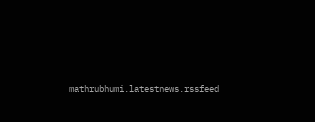mathrubhumi.latestnews.rssfeed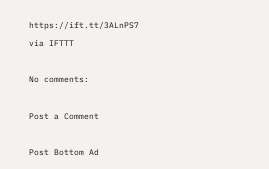https://ift.tt/3ALnPS7
via IFTTT

No comments:

Post a Comment

Post Bottom Ad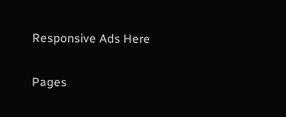Responsive Ads Here

Pages